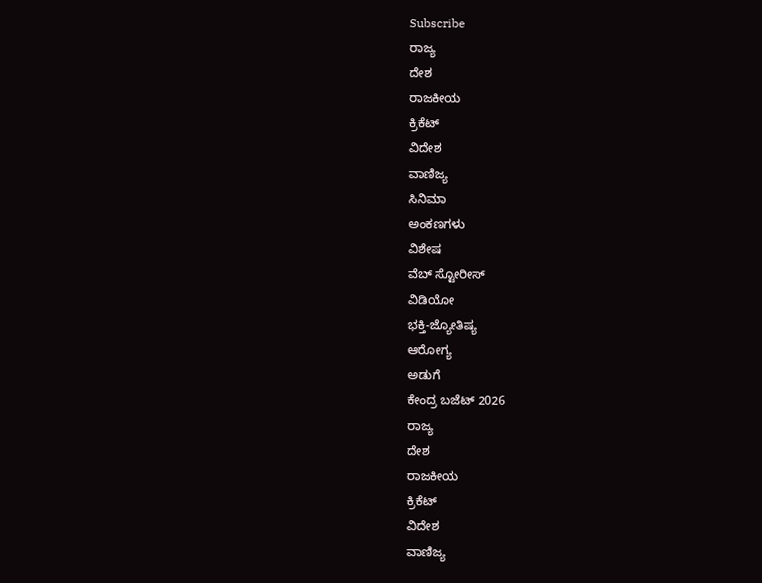Subscribe
ರಾಜ್ಯ
ದೇಶ
ರಾಜಕೀಯ
ಕ್ರಿಕೆಟ್
ವಿದೇಶ
ವಾಣಿಜ್ಯ
ಸಿನಿಮಾ
ಅಂಕಣಗಳು
ವಿಶೇಷ
ವೆಬ್ ಸ್ಟೋರೀಸ್
ವಿಡಿಯೋ
ಭಕ್ತಿ-ಜ್ಯೋತಿಷ್ಯ
ಆರೋಗ್ಯ
ಅಡುಗೆ
ಕೇಂದ್ರ ಬಜೆಟ್ 2026
ರಾಜ್ಯ
ದೇಶ
ರಾಜಕೀಯ
ಕ್ರಿಕೆಟ್
ವಿದೇಶ
ವಾಣಿಜ್ಯ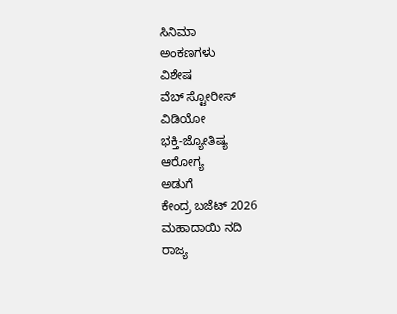ಸಿನಿಮಾ
ಅಂಕಣಗಳು
ವಿಶೇಷ
ವೆಬ್ ಸ್ಟೋರೀಸ್
ವಿಡಿಯೋ
ಭಕ್ತಿ-ಜ್ಯೋತಿಷ್ಯ
ಆರೋಗ್ಯ
ಅಡುಗೆ
ಕೇಂದ್ರ ಬಜೆಟ್ 2026
ಮಹಾದಾಯಿ ನದಿ
ರಾಜ್ಯ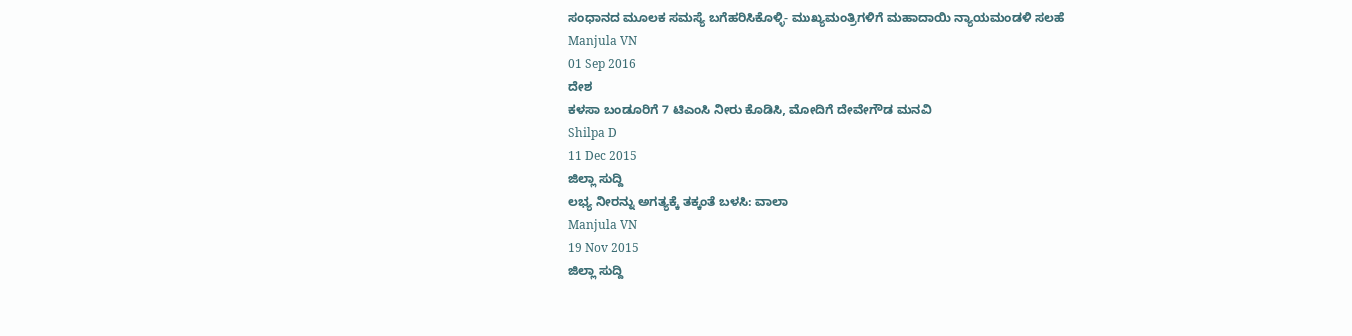ಸಂಧಾನದ ಮೂಲಕ ಸಮಸ್ಯೆ ಬಗೆಹರಿಸಿಕೊಳ್ಳಿ- ಮುಖ್ಯಮಂತ್ರಿಗಳಿಗೆ ಮಹಾದಾಯಿ ನ್ಯಾಯಮಂಡಳಿ ಸಲಹೆ
Manjula VN
01 Sep 2016
ದೇಶ
ಕಳಸಾ ಬಂಡೂರಿಗೆ 7 ಟಿಎಂಸಿ ನೀರು ಕೊಡಿಸಿ, ಮೋದಿಗೆ ದೇವೇಗೌಡ ಮನವಿ
Shilpa D
11 Dec 2015
ಜಿಲ್ಲಾ ಸುದ್ದಿ
ಲಭ್ಯ ನೀರನ್ನು ಅಗತ್ಯಕ್ಕೆ ತಕ್ಕಂತೆ ಬಳಸಿ: ವಾಲಾ
Manjula VN
19 Nov 2015
ಜಿಲ್ಲಾ ಸುದ್ದಿ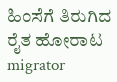ಹಿಂಸೆಗೆ ತಿರುಗಿದ ರೈತ ಹೋರಾಟ
migrator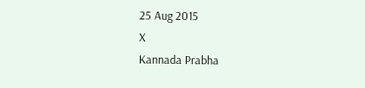25 Aug 2015
X
Kannada Prabha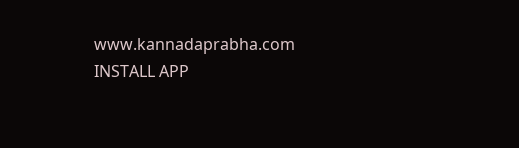www.kannadaprabha.com
INSTALL APP